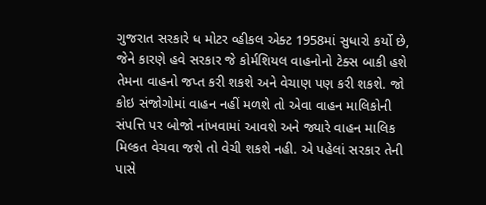ગુજરાત સરકારે ધ મોટર વ્હીકલ એક્ટ 1958માં સુધારો કર્યો છે, જેને કારણે હવે સરકાર જે કોર્મશિયલ વાહનોનો ટેક્સ બાકી હશે તેમના વાહનો જપ્ત કરી શકશે અને વેચાણ પણ કરી શકશે. જો કોઇ સંજોગોમાં વાહન નહીં મળશે તો એવા વાહન માલિકોની સંપત્તિ પર બોજો નાંખવામાં આવશે અને જ્યારે વાહન માલિક મિલ્કત વેચવા જશે તો વેચી શકશે નહી. એ પહેલાં સરકાર તેની પાસે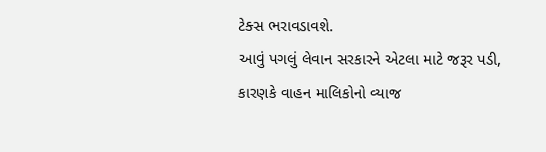ટેક્સ ભરાવડાવશે.
આવું પગલું લેવાન સરકારને એટલા માટે જરૂર પડી, કારણકે વાહન માલિકોનો વ્યાજ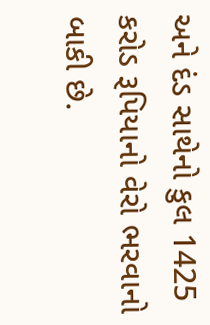અને દંડ સાથેનો કુલ 1425 કરોડ રૂપિયાનો વેરો ભરવાનો બાકી છે.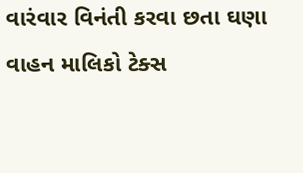વારંવાર વિનંતી કરવા છતા ઘણા વાહન માલિકો ટેક્સ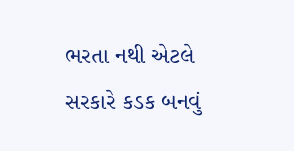ભરતા નથી એટલે સરકારે કડક બનવું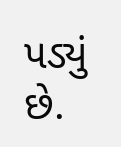પડ્યું છે.